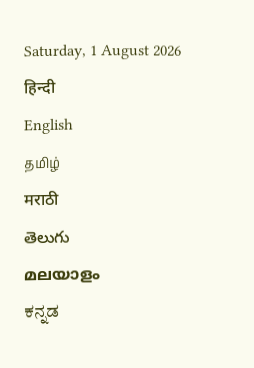Saturday, 1 August 2026
हिन्दी
English
தமிழ்
मराठी
తెలుగు
മലയാളം
ಕನ್ನಡ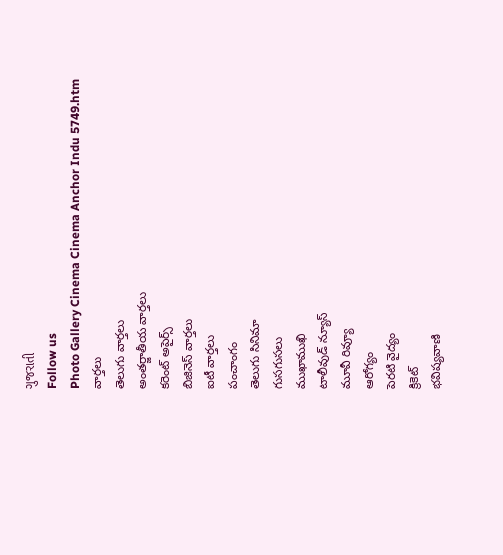ગુજરાતી
Follow us
Photo Gallery Cinema Cinema Anchor Indu 5749.htm
వార్తలు
తెలుగు వార్తలు
అంతర్జాతీయ వార్తలు
కరెంట్ అపైర్స్
బిజినెస్ వార్తలు
ఐటీ వార్తలు
పంచాంగం
తెలుగు సినిమా
గుసగుసలు
ముఖాముఖి
టాలీవుడ్ న్యూస్
మూవీ రివ్యూ
ఆరోగ్యం
పెరటి వైద్యం
క్రికెట్
భవిష్యవాణి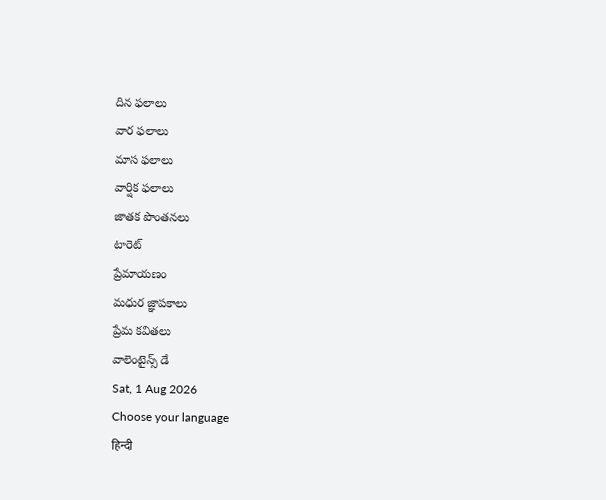దిన ఫలాలు
వార ఫలాలు
మాస ఫలాలు
వార్షిక ఫలాలు
జాతక పొంతనలు
టారెట్
ప్రేమాయణం
మధుర జ్ఞాపకాలు
ప్రేమ కవితలు
వాలెంటైన్స్ డే
Sat, 1 Aug 2026
Choose your language
हिन्दी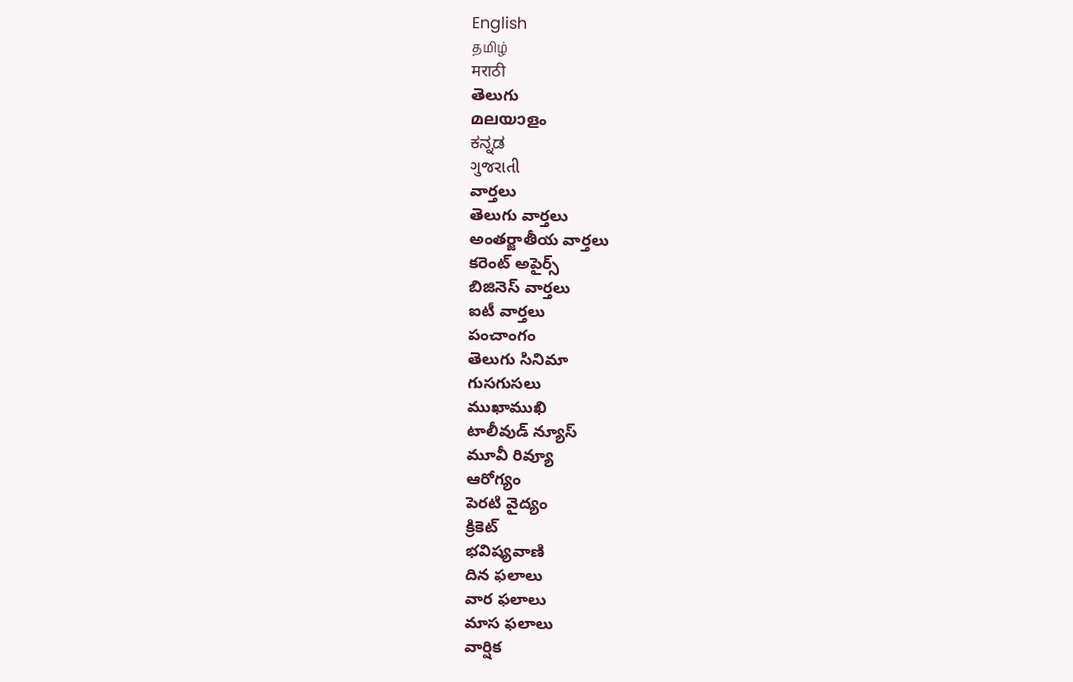English
தமிழ்
मराठी
తెలుగు
മലയാളം
ಕನ್ನಡ
ગુજરાતી
వార్తలు
తెలుగు వార్తలు
అంతర్జాతీయ వార్తలు
కరెంట్ అపైర్స్
బిజినెస్ వార్తలు
ఐటీ వార్తలు
పంచాంగం
తెలుగు సినిమా
గుసగుసలు
ముఖాముఖి
టాలీవుడ్ న్యూస్
మూవీ రివ్యూ
ఆరోగ్యం
పెరటి వైద్యం
క్రికెట్
భవిష్యవాణి
దిన ఫలాలు
వార ఫలాలు
మాస ఫలాలు
వార్షిక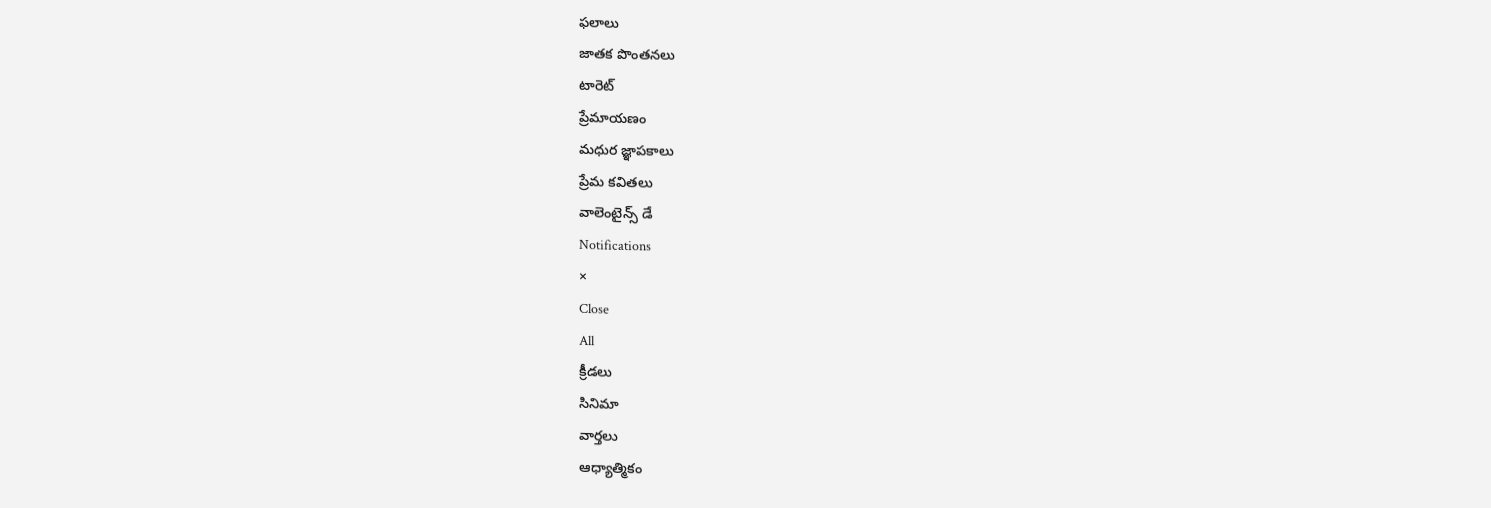ఫలాలు
జాతక పొంతనలు
టారెట్
ప్రేమాయణం
మధుర జ్ఞాపకాలు
ప్రేమ కవితలు
వాలెంటైన్స్ డే
Notifications
×
Close
All
క్రీడలు
సినిమా
వార్తలు
ఆధ్యాత్మికం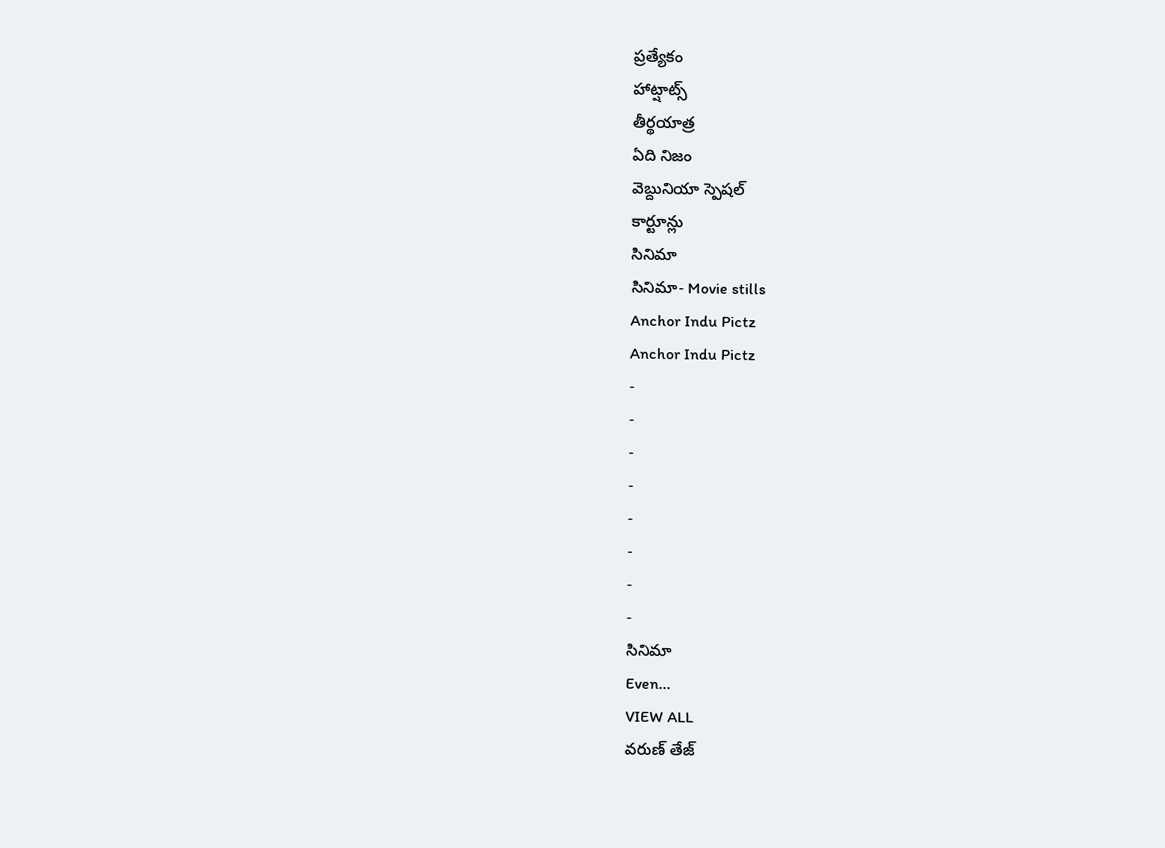ప్రత్యేకం
హాట్షాట్స్
తీర్థయాత్ర
ఏది నిజం
వెబ్దునియా స్పెషల్
కార్టూన్లు
సినిమా
సినిమా- Movie stills
Anchor Indu Pictz
Anchor Indu Pictz
-
-
-
-
-
-
-
-
సినిమా
Even...
VIEW ALL
వరుణ్ తేజ్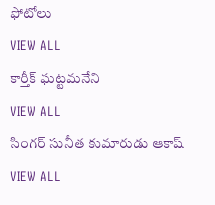ఫోటోలు
VIEW ALL
కార్తీక్ ఘట్టమనేని
VIEW ALL
సింగర్ సునీత కుమారుడు ఆకాష్
VIEW ALL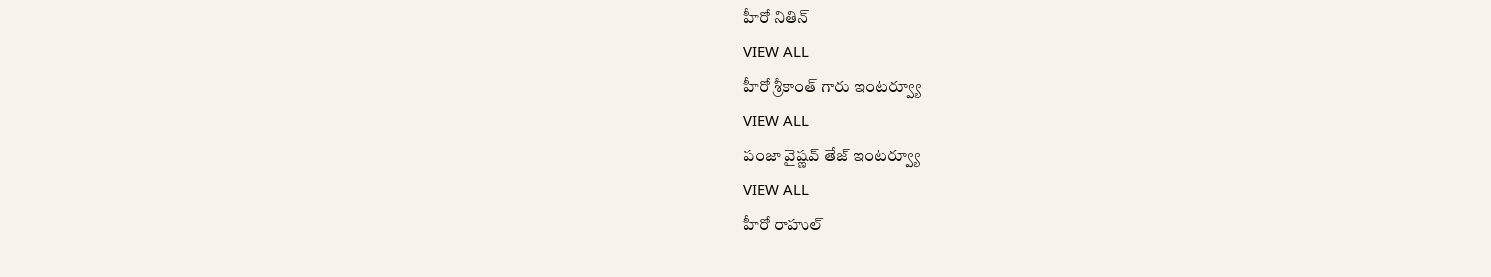హీరో నితిన్
VIEW ALL
హీరో శ్రీకాంత్ గారు ఇంటర్వ్యూ
VIEW ALL
పంజా వైష్ణవ్ తేజ్ ఇంటర్వ్యూ
VIEW ALL
హీరో రాహుల్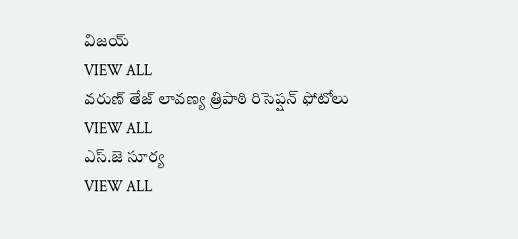విజయ్
VIEW ALL
వరుణ్ తేజ్ లావణ్య త్రిపాఠి రిసెప్షన్ ఫోటోలు
VIEW ALL
ఎస్.జె సూర్య
VIEW ALL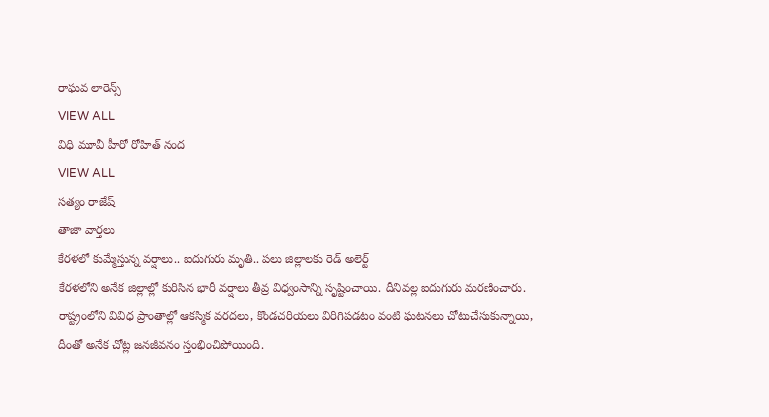రాఘవ లారెన్స్
VIEW ALL
విధి మూవీ హీరో రోహిత్ నంద
VIEW ALL
సత్యం రాజేష్
తాజా వార్తలు
కేరళలో కుమ్మేస్తున్న వర్షాలు.. ఐదుగురు మృతి.. పలు జిల్లాలకు రెడ్ అలెర్ట్
కేరళలోని అనేక జిల్లాల్లో కురిసిన భారీ వర్షాలు తీవ్ర విధ్వంసాన్ని సృష్టించాయి. దీనివల్ల ఐదుగురు మరణించారు. రాష్ట్రంలోని వివిధ ప్రాంతాల్లో ఆకస్మిక వరదలు, కొండచరియలు విరిగిపడటం వంటి ఘటనలు చోటుచేసుకున్నాయి, దీంతో అనేక చోట్ల జనజీవనం స్తంభించిపోయింది.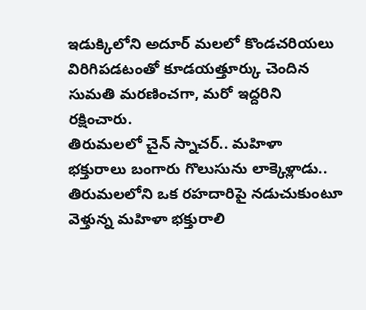ఇడుక్కిలోని అదూర్ మలలో కొండచరియలు విరిగిపడటంతో కూడయత్తూర్కు చెందిన సుమతి మరణించగా, మరో ఇద్దరిని రక్షించారు.
తిరుమలలో చైన్ స్నాచర్.. మహిళా భక్తురాలు బంగారు గొలుసును లాక్కెళ్లాడు..
తిరుమలలోని ఒక రహదారిపై నడుచుకుంటూ వెళ్తున్న మహిళా భక్తురాలి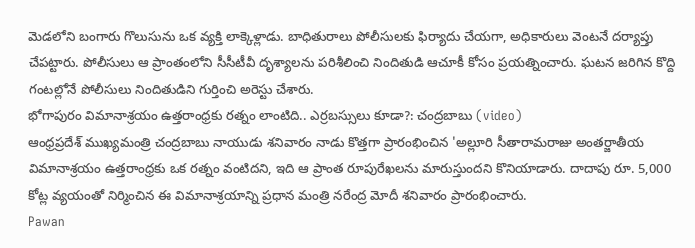మెడలోని బంగారు గొలుసును ఒక వ్యక్తి లాక్కెళ్లాడు. బాధితురాలు పోలీసులకు ఫిర్యాదు చేయగా, అధికారులు వెంటనే దర్యాప్తు చేపట్టారు. పోలీసులు ఆ ప్రాంతంలోని సీసీటీవీ దృశ్యాలను పరిశీలించి నిందితుడి ఆచూకీ కోసం ప్రయత్నించారు. ఘటన జరిగిన కొద్ది గంటల్లోనే పోలీసులు నిందితుడిని గుర్తించి అరెస్టు చేశారు.
భోగాపురం విమానాశ్రయం ఉత్తరాంధ్రకు రత్నం లాంటిది.. ఎర్రబస్సులు కూడా?: చంద్రబాబు (video)
ఆంధ్రప్రదేశ్ ముఖ్యమంత్రి చంద్రబాబు నాయుడు శనివారం నాడు కొత్తగా ప్రారంభించిన 'అల్లూరి సీతారామరాజు అంతర్జాతీయ విమానాశ్రయం ఉత్తరాంధ్రకు ఒక రత్నం వంటిదని, ఇది ఆ ప్రాంత రూపురేఖలను మారుస్తుందని కొనియాడారు. దాదాపు రూ. 5,000 కోట్ల వ్యయంతో నిర్మించిన ఈ విమానాశ్రయాన్ని ప్రధాన మంత్రి నరేంద్ర మోదీ శనివారం ప్రారంభించారు.
Pawan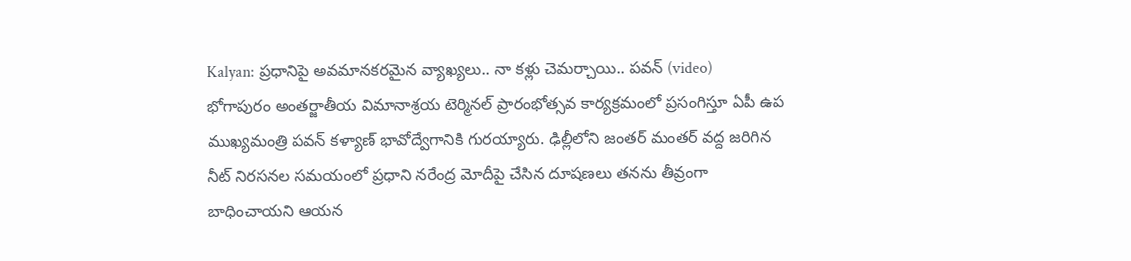Kalyan: ప్రధానిపై అవమానకరమైన వ్యాఖ్యలు.. నా కళ్లు చెమర్చాయి.. పవన్ (video)
భోగాపురం అంతర్జాతీయ విమానాశ్రయ టెర్మినల్ ప్రారంభోత్సవ కార్యక్రమంలో ప్రసంగిస్తూ ఏపీ ఉప ముఖ్యమంత్రి పవన్ కళ్యాణ్ భావోద్వేగానికి గురయ్యారు. ఢిల్లీలోని జంతర్ మంతర్ వద్ద జరిగిన నీట్ నిరసనల సమయంలో ప్రధాని నరేంద్ర మోదీపై చేసిన దూషణలు తనను తీవ్రంగా బాధించాయని ఆయన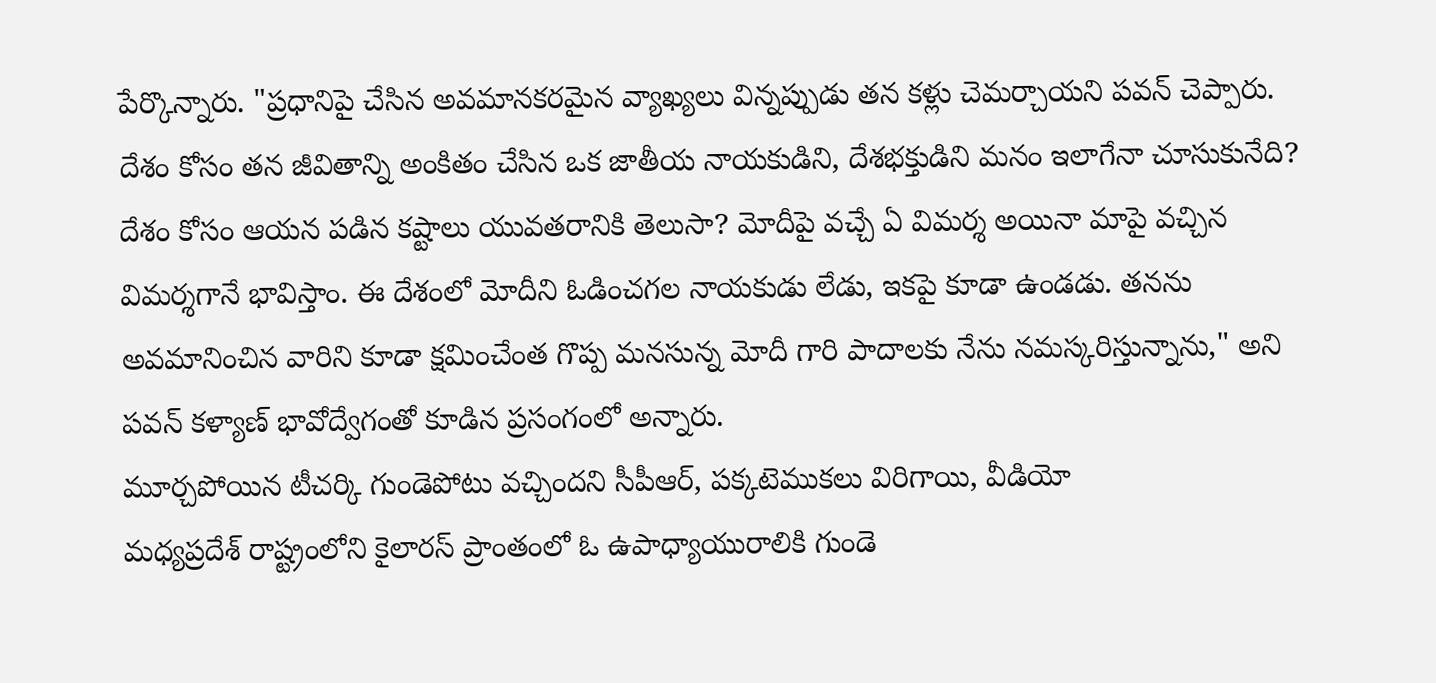పేర్కొన్నారు. "ప్రధానిపై చేసిన అవమానకరమైన వ్యాఖ్యలు విన్నప్పుడు తన కళ్లు చెమర్చాయని పవన్ చెప్పారు. దేశం కోసం తన జీవితాన్ని అంకితం చేసిన ఒక జాతీయ నాయకుడిని, దేశభక్తుడిని మనం ఇలాగేనా చూసుకునేది? దేశం కోసం ఆయన పడిన కష్టాలు యువతరానికి తెలుసా? మోదీపై వచ్చే ఏ విమర్శ అయినా మాపై వచ్చిన విమర్శగానే భావిస్తాం. ఈ దేశంలో మోదీని ఓడించగల నాయకుడు లేడు, ఇకపై కూడా ఉండడు. తనను అవమానించిన వారిని కూడా క్షమించేంత గొప్ప మనసున్న మోదీ గారి పాదాలకు నేను నమస్కరిస్తున్నాను," అని పవన్ కళ్యాణ్ భావోద్వేగంతో కూడిన ప్రసంగంలో అన్నారు.
మూర్చపోయిన టీచర్కి గుండెపోటు వచ్చిందని సీపీఆర్, పక్కటెముకలు విరిగాయి, వీడియో
మధ్యప్రదేశ్ రాష్ట్రంలోని కైలారస్ ప్రాంతంలో ఓ ఉపాధ్యాయురాలికి గుండె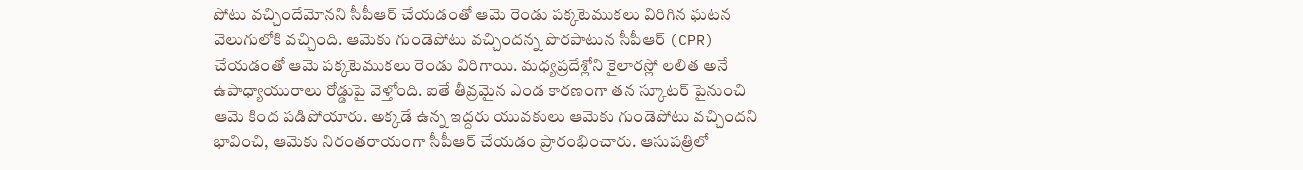పోటు వచ్చిందేమోనని సీపీఆర్ చేయడంతో ఆమె రెండు పక్కటెముకలు విరిగిన ఘటన వెలుగులోకి వచ్చింది. ఆమెకు గుండెపోటు వచ్చిందన్న పొరపాటున సీపీఆర్ (CPR) చేయడంతో ఆమె పక్కటెముకలు రెండు విరిగాయి. మధ్యప్రదేశ్లోని కైలారస్లో లలిత అనే ఉపాధ్యాయురాలు రోడ్డుపై వెళ్తోంది. ఐతే తీవ్రమైన ఎండ కారణంగా తన స్కూటర్ పైనుంచి ఆమె కింద పడిపోయారు. అక్కడే ఉన్న ఇద్దరు యువకులు ఆమెకు గుండెపోటు వచ్చిందని భావించి, ఆమెకు నిరంతరాయంగా సీపీఆర్ చేయడం ప్రారంభించారు. ఆసుపత్రిలో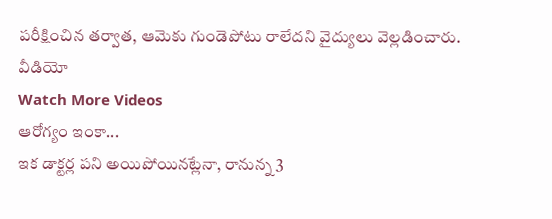పరీక్షించిన తర్వాత, ఆమెకు గుండెపోటు రాలేదని వైద్యులు వెల్లడించారు.
వీడియో
Watch More Videos
ఆరోగ్యం ఇంకా...
ఇక డాక్టర్ల పని అయిపోయినట్లేనా, రానున్న 3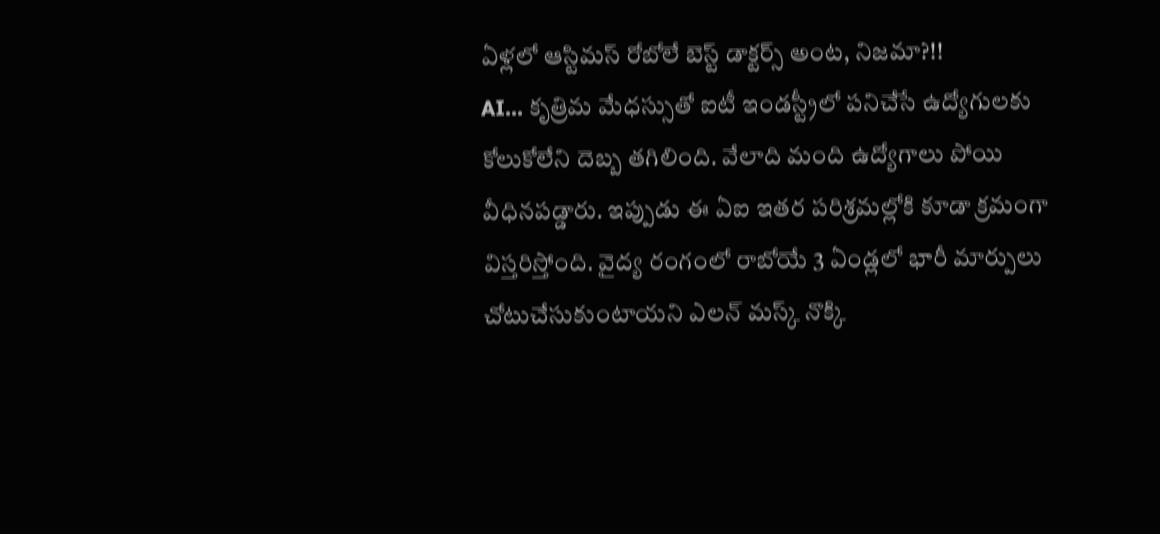ఏళ్లలో ఆస్టిమస్ రోబోలే బెస్ట్ డాక్టర్స్ అంట, నిజమా?!!
AI... కృత్రిమ మేధస్సుతో ఐటీ ఇండస్ట్రీలో పనిచేసే ఉద్యోగులకు కోలుకోలేని దెబ్బ తగిలింది. వేలాది మంది ఉద్యోగాలు పోయి వీధినపడ్డారు. ఇప్పుడు ఈ ఏఐ ఇతర పరిశ్రమల్లోకి కూడా క్రమంగా విస్తరిస్తోంది. వైద్య రంగంలో రాబోయే 3 ఏండ్లలో భారీ మార్పులు చోటుచేసుకుంటాయని ఎలన్ మస్క్ నొక్కి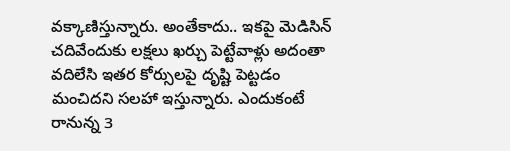వక్కాణిస్తున్నారు. అంతేకాదు.. ఇకపై మెడిసిన్ చదివేందుకు లక్షలు ఖర్చు పెట్టేవాళ్లు అదంతా వదిలేసి ఇతర కోర్సులపై దృష్టి పెట్టడం మంచిదని సలహా ఇస్తున్నారు. ఎందుకంటే రానున్న 3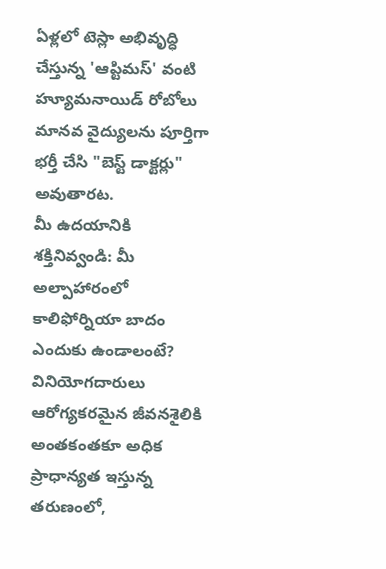ఏళ్లలో టెస్లా అభివృద్ధి చేస్తున్న 'ఆప్టిమస్' వంటి హ్యూమనాయిడ్ రోబోలు మానవ వైద్యులను పూర్తిగా భర్తీ చేసి "బెస్ట్ డాక్టర్లు" అవుతారట.
మీ ఉదయానికి శక్తినివ్వండి: మీ అల్పాహారంలో కాలిఫోర్నియా బాదం ఎందుకు ఉండాలంటే?
వినియోగదారులు ఆరోగ్యకరమైన జీవనశైలికి అంతకంతకూ అధిక ప్రాధాన్యత ఇస్తున్న తరుణంలో,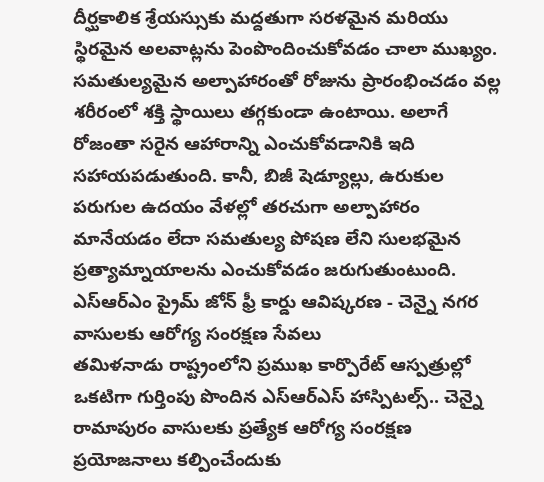దీర్ఘకాలిక శ్రేయస్సుకు మద్దతుగా సరళమైన మరియు స్థిరమైన అలవాట్లను పెంపొందించుకోవడం చాలా ముఖ్యం. సమతుల్యమైన అల్పాహారంతో రోజును ప్రారంభించడం వల్ల శరీరంలో శక్తి స్థాయిలు తగ్గకుండా ఉంటాయి. అలాగే రోజంతా సరైన ఆహారాన్ని ఎంచుకోవడానికి ఇది సహాయపడుతుంది. కానీ, బిజీ షెడ్యూల్లు, ఉరుకుల పరుగుల ఉదయం వేళల్లో తరచుగా అల్పాహారం మానేయడం లేదా సమతుల్య పోషణ లేని సులభమైన ప్రత్యామ్నాయాలను ఎంచుకోవడం జరుగుతుంటుంది.
ఎస్ఆర్ఎం ప్రైమ్ జోన్ ఫ్రీ కార్డు ఆవిష్కరణ - చెన్నై నగర వాసులకు ఆరోగ్య సంరక్షణ సేవలు
తమిళనాడు రాష్ట్రంలోని ప్రముఖ కార్పొరేట్ ఆస్పత్రుల్లో ఒకటిగా గుర్తింపు పొందిన ఎస్ఆర్ఎస్ హాస్పిటల్స్.. చెన్నై రామాపురం వాసులకు ప్రత్యేక ఆరోగ్య సంరక్షణ ప్రయోజనాలు కల్పించేందుకు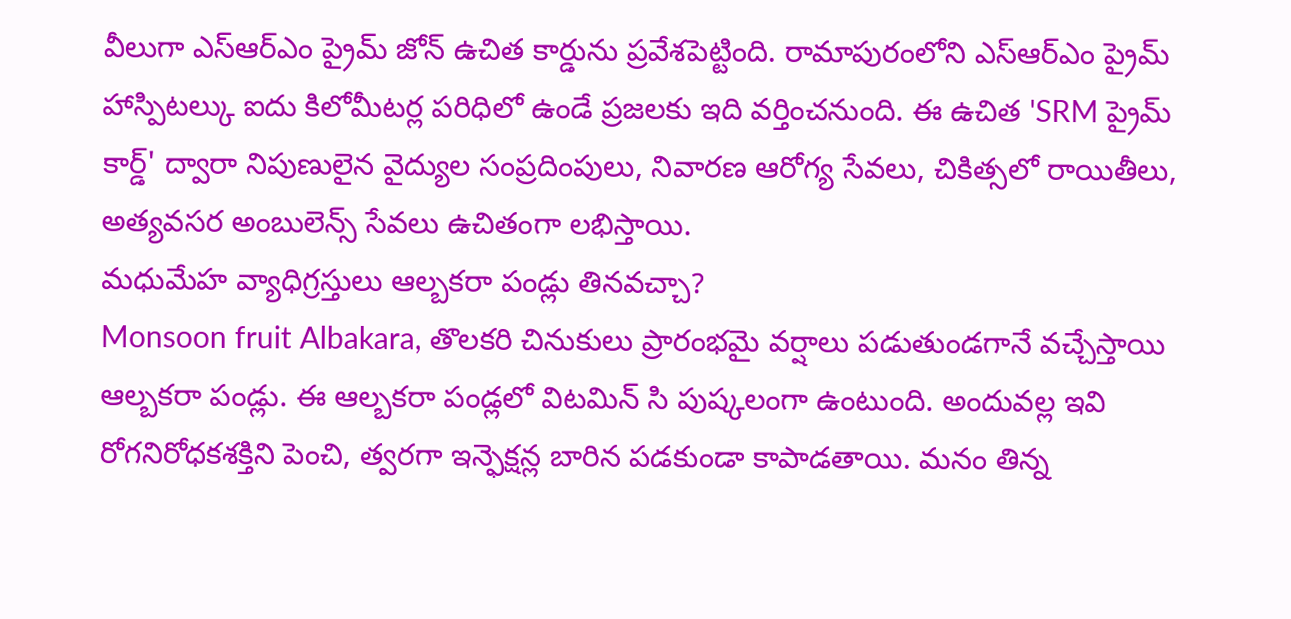వీలుగా ఎస్ఆర్ఎం ప్రైమ్ జోన్ ఉచిత కార్డును ప్రవేశపెట్టింది. రామాపురంలోని ఎస్ఆర్ఎం ప్రైమ్ హాస్పిటల్కు ఐదు కిలోమీటర్ల పరిధిలో ఉండే ప్రజలకు ఇది వర్తించనుంది. ఈ ఉచిత 'SRM ప్రైమ్ కార్డ్' ద్వారా నిపుణులైన వైద్యుల సంప్రదింపులు, నివారణ ఆరోగ్య సేవలు, చికిత్సలో రాయితీలు, అత్యవసర అంబులెన్స్ సేవలు ఉచితంగా లభిస్తాయి.
మధుమేహ వ్యాధిగ్రస్తులు ఆల్బకరా పండ్లు తినవచ్చా?
Monsoon fruit Albakara, తొలకరి చినుకులు ప్రారంభమై వర్షాలు పడుతుండగానే వచ్చేస్తాయి ఆల్బకరా పండ్లు. ఈ ఆల్బకరా పండ్లలో విటమిన్ సి పుష్కలంగా ఉంటుంది. అందువల్ల ఇవి రోగనిరోధకశక్తిని పెంచి, త్వరగా ఇన్ఫెక్షన్ల బారిన పడకుండా కాపాడతాయి. మనం తిన్న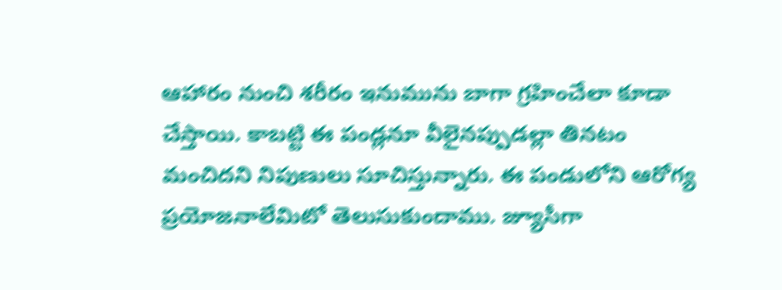ఆహారం నుంచి శరీరం ఇనుమును బాగా గ్రహించేలా కూడా చేస్తాయి. కాబట్టి ఈ పండ్లనూ వీలైనప్పుడల్లా తినటం మంచిదని నిపుణులు సూచిస్తున్నారు. ఈ పండులోని ఆరోగ్య ప్రయోజనాలేమిటో తెలుసుకుందాము. జ్యూసీగా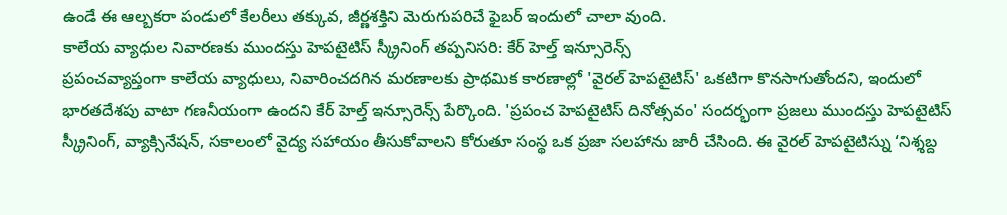ఉండే ఈ ఆల్బకరా పండులో కేలరీలు తక్కువ, జీర్ణశక్తిని మెరుగుపరిచే ఫైబర్ ఇందులో చాలా వుంది.
కాలేయ వ్యాధుల నివారణకు ముందస్తు హెపటైటిస్ స్క్రీనింగ్ తప్పనిసరి: కేర్ హెల్త్ ఇన్సూరెన్స్
ప్రపంచవ్యాప్తంగా కాలేయ వ్యాధులు, నివారించదగిన మరణాలకు ప్రాథమిక కారణాల్లో 'వైరల్ హెపటైటిస్' ఒకటిగా కొనసాగుతోందని, ఇందులో భారతదేశపు వాటా గణనీయంగా ఉందని కేర్ హెల్త్ ఇన్సూరెన్స్ పేర్కొంది. 'ప్రపంచ హెపటైటిస్ దినోత్సవం' సందర్భంగా ప్రజలు ముందస్తు హెపటైటిస్ స్క్రీనింగ్, వ్యాక్సినేషన్, సకాలంలో వైద్య సహాయం తీసుకోవాలని కోరుతూ సంస్థ ఒక ప్రజా సలహాను జారీ చేసింది. ఈ వైరల్ హెపటైటిస్ను ‘నిశ్శబ్ద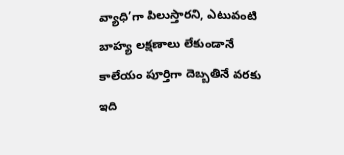వ్యాధి’గా పిలుస్తారని, ఎటువంటి బాహ్య లక్షణాలు లేకుండానే కాలేయం పూర్తిగా దెబ్బతినే వరకు ఇది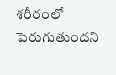శరీరంలో పెరుగుతుందని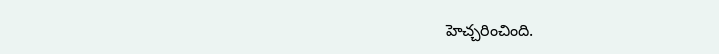హెచ్చరించింది.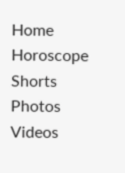Home
Horoscope
Shorts
Photos
Videos